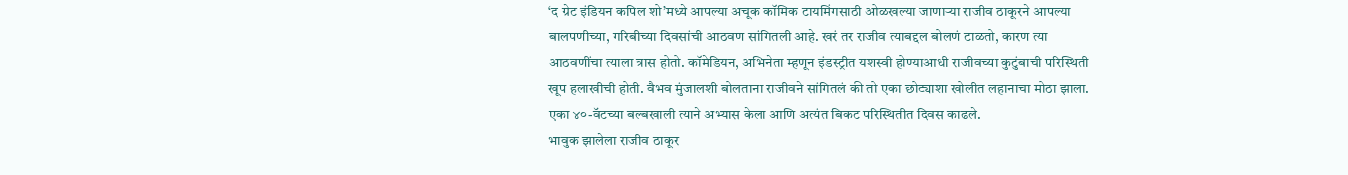‘द ग्रेट इंडियन कपिल शो’मध्ये आपल्या अचूक कॉमिक टायमिंगसाठी ओळखल्या जाणाऱ्या राजीव ठाकूरने आपल्या बालपणीच्या, गरिबीच्या दिवसांची आठवण सांगितली आहे. खरं तर राजीव त्याबद्दल बोलणं टाळतो, कारण त्या आठवणींचा त्याला त्रास होतो. कॉमेडियन, अभिनेता म्हणून इंडस्ट्रीत यशस्वी होण्याआधी राजीवच्या कुटुंबाची परिस्थिती खूप हलाखीची होती. वैभव मुंजालशी बोलताना राजीवने सांगितलं की तो एका छोट्याशा खोलीत लहानाचा मोठा झाला. एका ४०-वॅटच्या बल्बखाली त्याने अभ्यास केला आणि अत्यंत बिकट परिस्थितीत दिवस काढले.
भावुक झालेला राजीव ठाकूर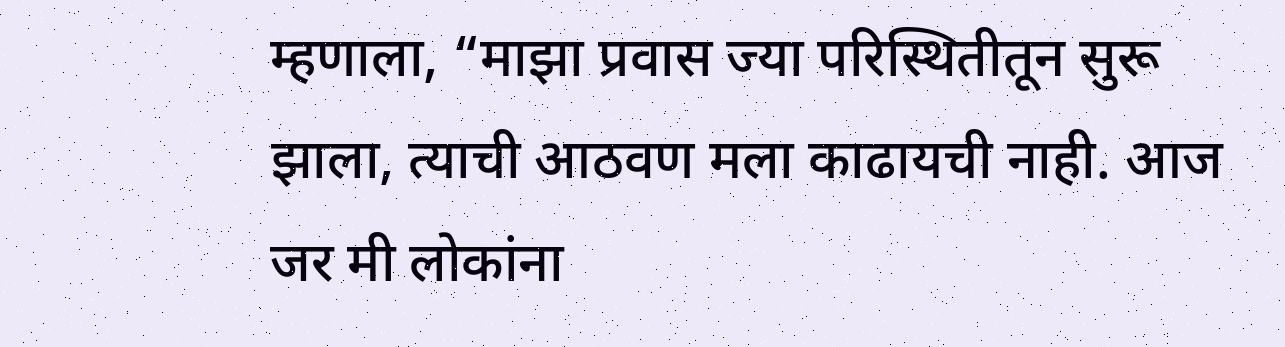म्हणाला, “माझा प्रवास ज्या परिस्थितीतून सुरू झाला, त्याची आठवण मला काढायची नाही. आज जर मी लोकांना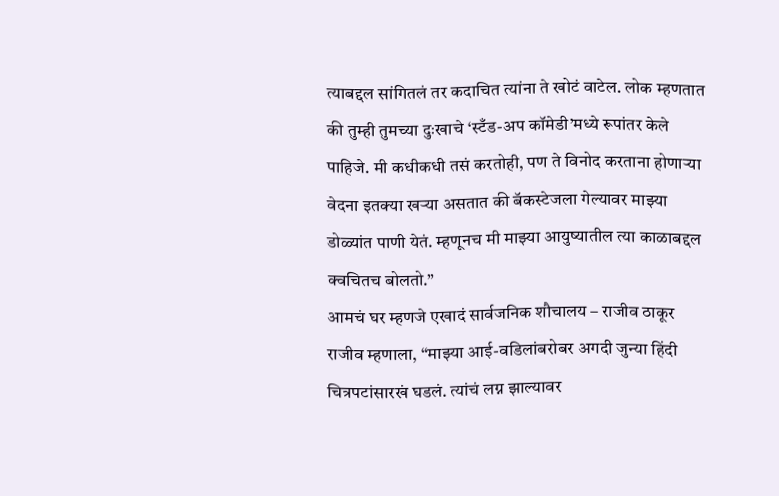त्याबद्दल सांगितलं तर कदाचित त्यांना ते खोटं वाटेल. लोक म्हणतात की तुम्ही तुमच्या दुःखाचे ‘स्टँड-अप कॉमेडी’मध्ये रूपांतर केले पाहिजे. मी कधीकधी तसं करतोही, पण ते विनोद करताना होणाऱ्या वेदना इतक्या खऱ्या असतात की बॅकस्टेजला गेल्यावर माझ्या डोळ्यांत पाणी येतं. म्हणूनच मी माझ्या आयुष्यातील त्या काळाबद्दल क्वचितच बोलतो.”
आमचं घर म्हणजे एखादं सार्वजनिक शौचालय – राजीव ठाकूर
राजीव म्हणाला, “माझ्या आई-वडिलांबरोबर अगदी जुन्या हिंदी चित्रपटांसारखं घडलं. त्यांचं लग्न झाल्यावर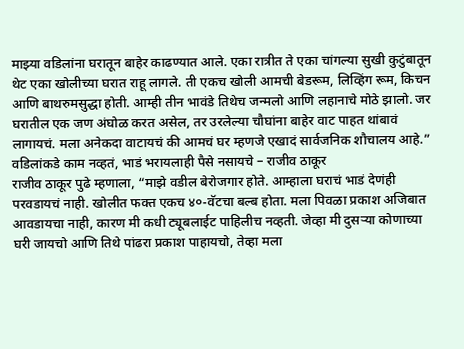माझ्या वडिलांना घरातून बाहेर काढण्यात आले. एका रात्रीत ते एका चांगल्या सुखी कुटुंबातून थेट एका खोलीच्या घरात राहू लागले. ती एकच खोली आमची बेडरूम, लिव्हिंग रूम, किचन आणि बाथरुमसुद्धा होती. आम्ही तीन भावंडे तिथेच जन्मलो आणि लहानाचे मोठे झालो. जर घरातील एक जण अंघोळ करत असेल, तर उरलेल्या चौघांना बाहेर वाट पाहत थांबावं लागायचं. मला अनेकदा वाटायचं की आमचं घर म्हणजे एखादं सार्वजनिक शौचालय आहे.”
वडिलांकडे काम नव्हतं, भाडं भरायलाही पैसे नसायचे – राजीव ठाकूर
राजीव ठाकूर पुढे म्हणाला, “माझे वडील बेरोजगार होते. आम्हाला घराचं भाडं देणंही परवडायचं नाही. खोलीत फक्त एकच ४०-वॅटचा बल्ब होता. मला पिवळा प्रकाश अजिबात आवडायचा नाही, कारण मी कधी ट्यूबलाईट पाहिलीच नव्हती. जेव्हा मी दुसऱ्या कोणाच्या घरी जायचो आणि तिथे पांढरा प्रकाश पाहायचो, तेव्हा मला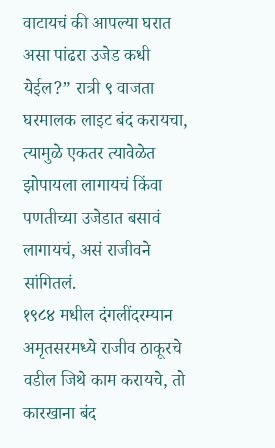वाटायचं की आपल्या घरात असा पांढरा उजेड कधी येईल?” रात्री ९ वाजता घरमालक लाइट बंद करायचा, त्यामुळे एकतर त्यावेळेत झोपायला लागायचं किंवा पणतीच्या उजेडात बसावं लागायचं, असं राजीवने सांगितलं.
१९८४ मधील दंगलींदरम्यान अमृतसरमध्ये राजीव ठाकूरचे वडील जिथे काम करायचे, तो कारखाना बंद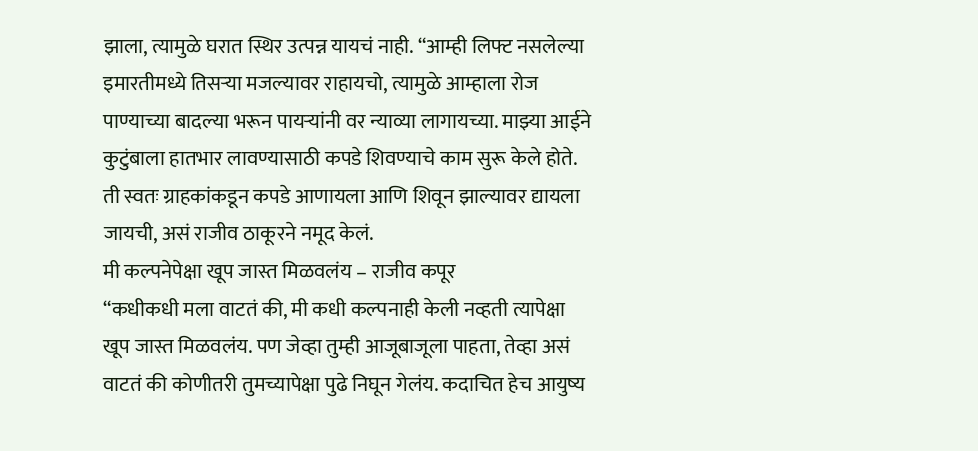झाला, त्यामुळे घरात स्थिर उत्पन्न यायचं नाही. “आम्ही लिफ्ट नसलेल्या इमारतीमध्ये तिसऱ्या मजल्यावर राहायचो, त्यामुळे आम्हाला रोज पाण्याच्या बादल्या भरून पायऱ्यांनी वर न्याव्या लागायच्या. माझ्या आईने कुटुंबाला हातभार लावण्यासाठी कपडे शिवण्याचे काम सुरू केले होते. ती स्वतः ग्राहकांकडून कपडे आणायला आणि शिवून झाल्यावर द्यायला जायची, असं राजीव ठाकूरने नमूद केलं.
मी कल्पनेपेक्षा खूप जास्त मिळवलंय – राजीव कपूर
“कधीकधी मला वाटतं की, मी कधी कल्पनाही केली नव्हती त्यापेक्षा खूप जास्त मिळवलंय. पण जेव्हा तुम्ही आजूबाजूला पाहता, तेव्हा असं वाटतं की कोणीतरी तुमच्यापेक्षा पुढे निघून गेलंय. कदाचित हेच आयुष्य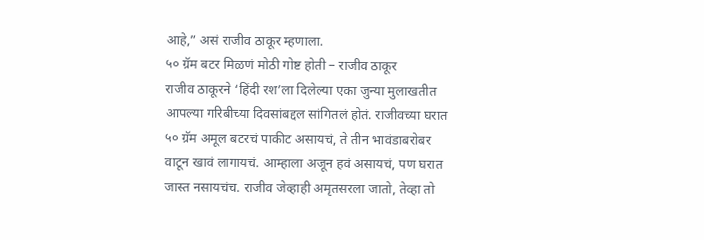आहे,” असं राजीव ठाकूर म्हणाला.
५० ग्रॅम बटर मिळणं मोठी गोष्ट होती – राजीव ठाकूर
राजीव ठाकूरने ‘हिंदी रश’ला दिलेल्या एका जुन्या मुलाखतीत आपल्या गरिबीच्या दिवसांबद्दल सांगितलं होतं. राजीवच्या घरात ५० ग्रॅम अमूल बटरचं पाकीट असायचं, ते तीन भावंडाबरोबर वाटून खावं लागायचं. आम्हाला अजून हवं असायचं, पण घरात जास्त नसायचंच. राजीव जेव्हाही अमृतसरला जातो, तेव्हा तो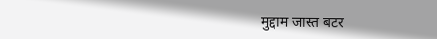मुद्दाम जास्त बटर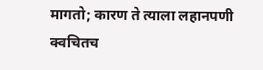मागतो; कारण ते त्याला लहानपणी क्वचितच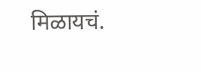मिळायचं.